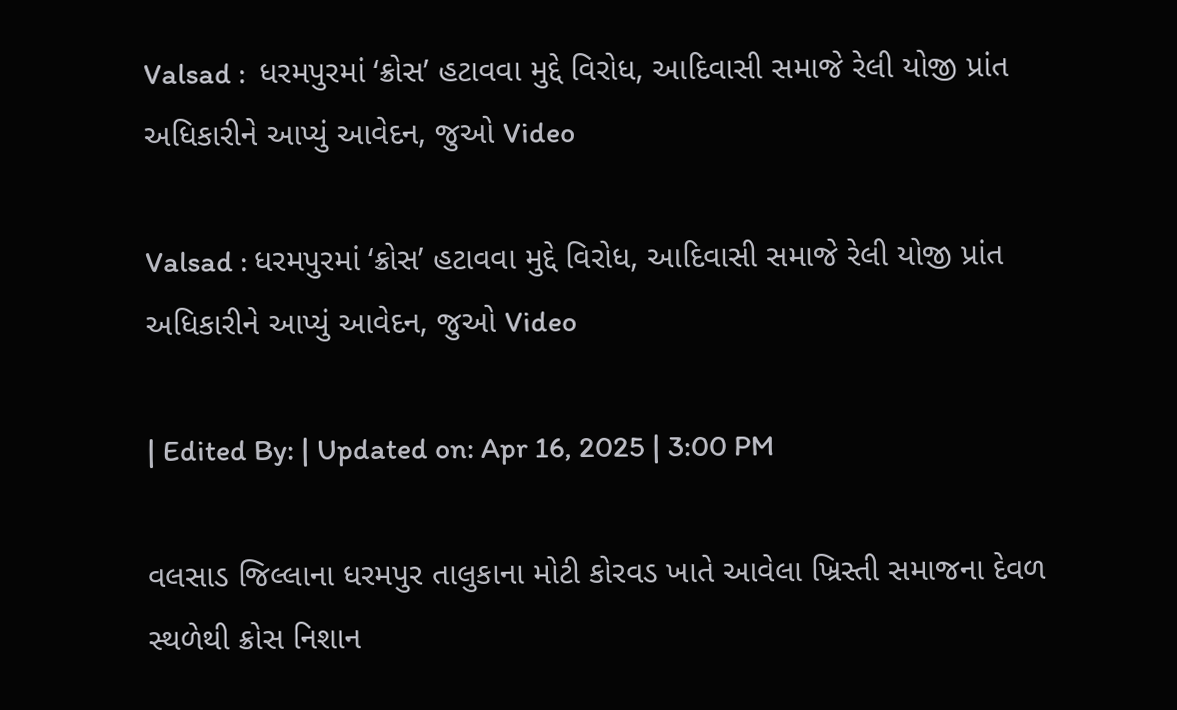Valsad :  ધરમપુરમાં ‘ક્રોસ’ હટાવવા મુદ્દે વિરોધ, આદિવાસી સમાજે રેલી યોજી પ્રાંત અધિકારીને આપ્યું આવેદન, જુઓ Video

Valsad : ધરમપુરમાં ‘ક્રોસ’ હટાવવા મુદ્દે વિરોધ, આદિવાસી સમાજે રેલી યોજી પ્રાંત અધિકારીને આપ્યું આવેદન, જુઓ Video

| Edited By: | Updated on: Apr 16, 2025 | 3:00 PM

વલસાડ જિલ્લાના ધરમપુર તાલુકાના મોટી કોરવડ ખાતે આવેલા ખ્રિસ્તી સમાજના દેવળ સ્થળેથી ક્રોસ નિશાન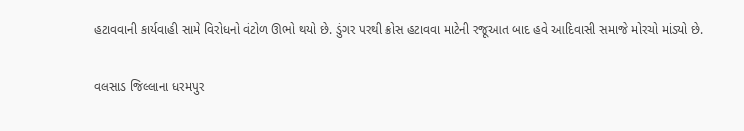હટાવવાની કાર્યવાહી સામે વિરોધનો વંટોળ ઊભો થયો છે. ડુંગર પરથી ક્રોસ હટાવવા માટેની રજૂઆત બાદ હવે આદિવાસી સમાજે મોરચો માંડ્યો છે.

વલસાડ જિલ્લાના ધરમપુર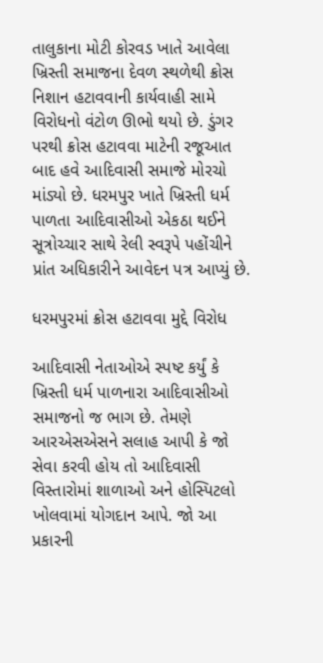તાલુકાના મોટી કોરવડ ખાતે આવેલા ખ્રિસ્તી સમાજના દેવળ સ્થળેથી ક્રોસ નિશાન હટાવવાની કાર્યવાહી સામે વિરોધનો વંટોળ ઊભો થયો છે. ડુંગર પરથી ક્રોસ હટાવવા માટેની રજૂઆત બાદ હવે આદિવાસી સમાજે મોરચો માંડ્યો છે. ધરમપુર ખાતે ખ્રિસ્તી ધર્મ પાળતા આદિવાસીઓ એકઠા થઈને સૂત્રોચ્ચાર સાથે રેલી સ્વરૂપે પહોંચીને પ્રાંત અધિકારીને આવેદન પત્ર આપ્યું છે.

ધરમપુરમાં ક્રોસ હટાવવા મુદ્દે વિરોધ

આદિવાસી નેતાઓએ સ્પષ્ટ કર્યું કે ખ્રિસ્તી ધર્મ પાળનારા આદિવાસીઓ સમાજનો જ ભાગ છે. તેમણે આરએસએસને સલાહ આપી કે જો સેવા કરવી હોય તો આદિવાસી વિસ્તારોમાં શાળાઓ અને હોસ્પિટલો ખોલવામાં યોગદાન આપે. જો આ પ્રકારની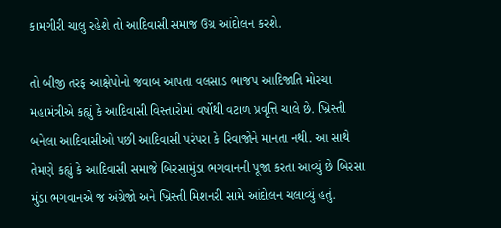કામગીરી ચાલુ રહેશે તો આદિવાસી સમાજ ઉગ્ર આંદોલન કરશે.

તો બીજી તરફ આક્ષેપોનો જવાબ આપતા વલસાડ ભાજપ આદિજાતિ મોરચા મહામંત્રીએ કહ્યું કે આદિવાસી વિસ્તારોમાં વર્ષોથી વટાળ પ્રવૃત્તિ ચાલે છે. ખ્રિસ્તી બનેલા આદિવાસીઓ પછી આદિવાસી પરંપરા કે રિવાજોને માનતા નથી. આ સાથે તેમણે કહ્યું કે આદિવાસી સમાજે બિરસામુંડા ભગવાનની પૂજા કરતા આવ્યું છે બિરસા મુંડા ભગવાનએ જ અંગ્રેજો અને ખ્રિસ્તી મિશનરી સામે આંદોલન ચલાવ્યું હતું.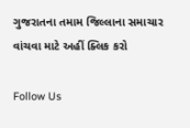ગુજરાતના તમામ જિલ્લાના સમાચાર વાંચવા માટે અહીં ક્લિક કરો

Follow Us